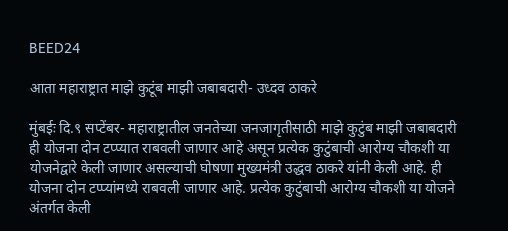BEED24

आता महाराष्ट्रात माझे कुटूंब माझी जबाबदारी- उध्दव ठाकरे

मुंबईः दि.९ सप्टेंबर- महाराष्ट्रातील जनतेच्या जनजागृतीसाठी माझे कुटुंब माझी जबाबदारी ही योजना दोन टप्प्यात राबवली जाणार आहे असून प्रत्येक कुटुंबाची आरोग्य चौकशी या योजनेद्वारे केली जाणार असल्याची घोषणा मुख्यमंत्री उद्धव ठाकरे यांनी केली आहे. ही योजना दोन टप्प्यांमध्ये राबवली जाणार आहे. प्रत्येक कुटुंबाची आरोग्य चौकशी या योजने अंतर्गत केली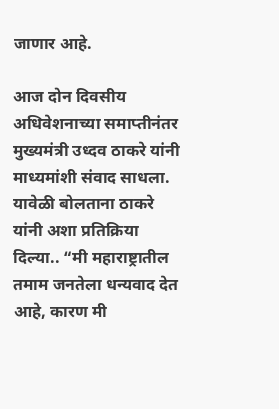जाणार आहे.

आज दोन दिवसीय अधिवेशनाच्या समाप्तीनंतर मुख्यमंत्री उध्दव ठाकरे यांनी माध्यमांशी संवाद साधला. यावेळी बोलताना ठाकरे यांनी अशा प्रतिक्रिया दिल्या.. “मी महाराष्ट्रातील तमाम जनतेला धन्यवाद देत आहे, कारण मी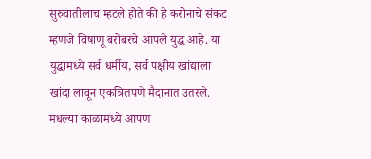सुरुवातीलाच म्हटले होते की हे करोनाचे संकट म्हणजे विषाणू बरोबरचे आपले युद्ध आहे. या युद्धामध्ये सर्व धर्मीय, सर्व पक्षीय खांद्याला खांदा लावून एकत्रितपणे मैदानात उतरले. मधल्या काळामध्ये आपण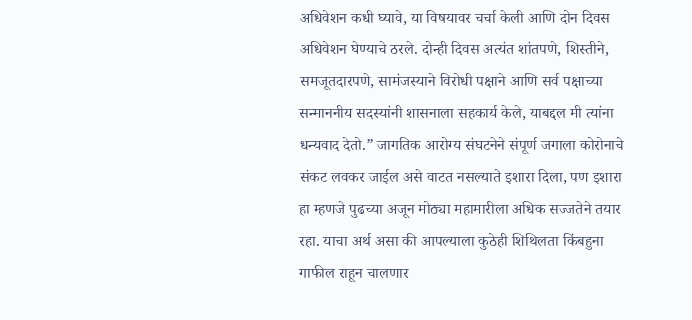अधिवेशन कधी घ्यावे, या विषयावर चर्चा केली आणि दोन दिवस अधिवेशन घेण्याचे ठरले. दोन्ही दिवस अत्यंत शांतपणे, शिस्तीने, समजूतदारपणे, सामंजस्याने विरोधी पक्षाने आणि सर्व पक्षाच्या सन्माननीय सदस्यांनी शासनाला सहकार्य केले, याबद्दल मी त्यांना धन्यवाद देतो.” जागतिक आरोग्य संघटनेने संपूर्ण जगाला कोरोनाचे संकट लवकर जाईल असे वाटत नसल्याते इशारा दिला, पण इशारा हा म्हणजे पुढच्या अजून मोठ्या महामारीला अधिक सज्जतेने तयार रहा. याचा अर्थ असा की आपल्याला कुठेही शिथिलता किंबहुना गाफील राहून चालणार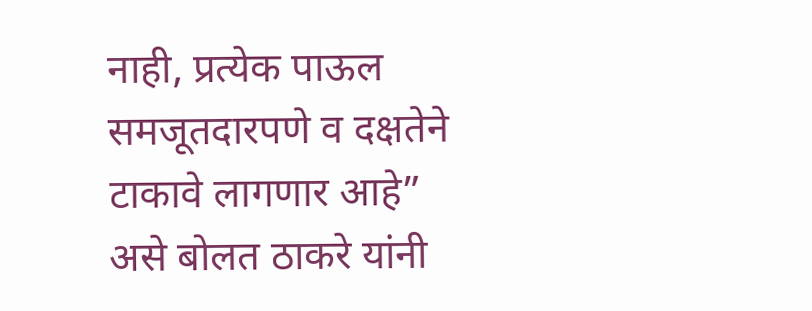नाही, प्रत्येक पाऊल समजूतदारपणे व दक्षतेने टाकावे लागणार आहे” असे बोलत ठाकरे यांनी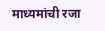माध्यमांची रजा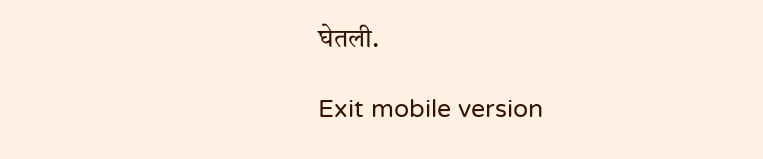घेतली.

Exit mobile version